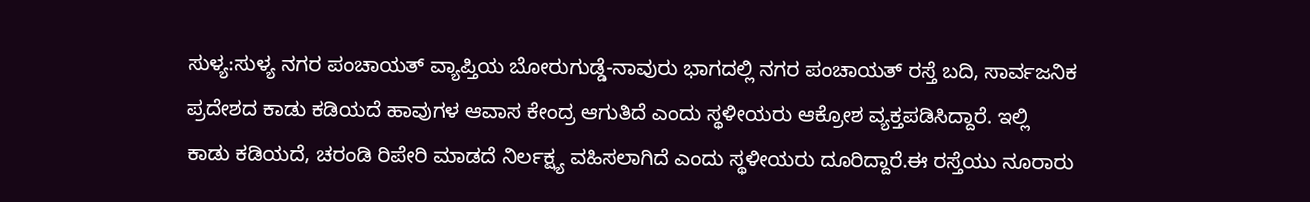ಸುಳ್ಯ:ಸುಳ್ಯ ನಗರ ಪಂಚಾಯತ್ ವ್ಯಾಪ್ತಿಯ ಬೋರುಗುಡ್ಡೆ-ನಾವುರು ಭಾಗದಲ್ಲಿ ನಗರ ಪಂಚಾಯತ್ ರಸ್ತೆ ಬದಿ, ಸಾರ್ವಜನಿಕ ಪ್ರದೇಶದ ಕಾಡು ಕಡಿಯದೆ ಹಾವುಗಳ ಆವಾಸ ಕೇಂದ್ರ ಆಗುತಿದೆ ಎಂದು ಸ್ಥಳೀಯರು ಆಕ್ರೋಶ ವ್ಯಕ್ತಪಡಿಸಿದ್ದಾರೆ. ಇಲ್ಲಿ
ಕಾಡು ಕಡಿಯದೆ, ಚರಂಡಿ ರಿಪೇರಿ ಮಾಡದೆ ನಿರ್ಲಕ್ಷ್ಯ ವಹಿಸಲಾಗಿದೆ ಎಂದು ಸ್ಥಳೀಯರು ದೂರಿದ್ದಾರೆ.ಈ ರಸ್ತೆಯು ನೂರಾರು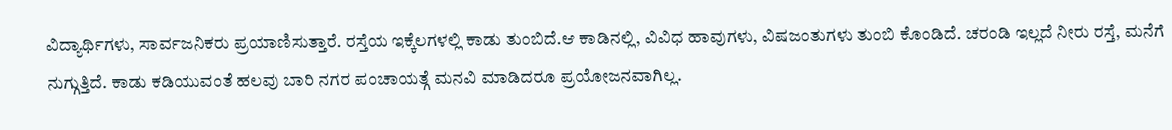ವಿದ್ಯಾರ್ಥಿಗಳು, ಸಾರ್ವಜನಿಕರು ಪ್ರಯಾಣಿಸುತ್ತಾರೆ. ರಸ್ತೆಯ ಇಕ್ಕೆಲಗಳಲ್ಲಿ ಕಾಡು ತುಂಬಿದೆ.ಆ ಕಾಡಿನಲ್ಲಿ, ವಿವಿಧ ಹಾವುಗಳು, ವಿಷಜಂತುಗಳು ತುಂಬಿ ಕೊಂಡಿದೆ. ಚರಂಡಿ ಇಲ್ಲದೆ ನೀರು ರಸ್ತೆ, ಮನೆಗೆ ನುಗ್ಗುತ್ತಿದೆ. ಕಾಡು ಕಡಿಯುವಂತೆ ಹಲವು ಬಾರಿ ನಗರ ಪಂಚಾಯತ್ಗೆ ಮನವಿ ಮಾಡಿದರೂ ಪ್ರಯೋಜನವಾಗಿಲ್ಲ.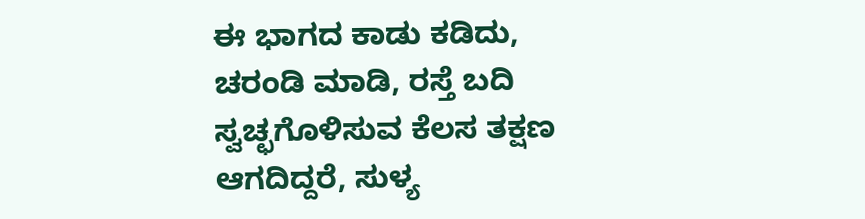ಈ ಭಾಗದ ಕಾಡು ಕಡಿದು, ಚರಂಡಿ ಮಾಡಿ, ರಸ್ತೆ ಬದಿ ಸ್ವಚ್ಛಗೊಳಿಸುವ ಕೆಲಸ ತಕ್ಷಣ ಆಗದಿದ್ದರೆ, ಸುಳ್ಯ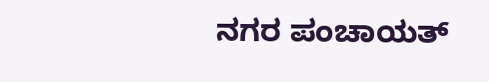ನಗರ ಪಂಚಾಯತ್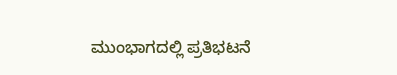ಮುಂಭಾಗದಲ್ಲಿ ಪ್ರತಿಭಟನೆ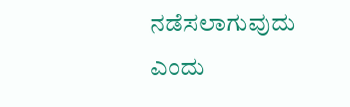ನಡೆಸಲಾಗುವುದು ಎಂದು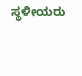ಸ್ಥಳೀಯರು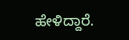ಹೇಳಿದ್ದಾರೆ.